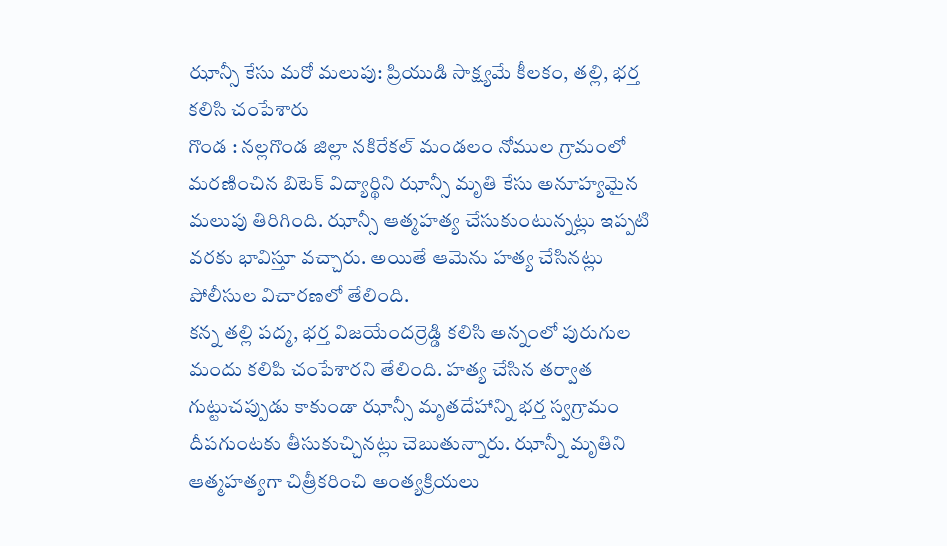ఝాన్సీ కేసు మరో మలుపు: ప్రియుడి సాక్ష్యమే కీలకం, తల్లి, భర్త కలిసి చంపేశారు
గొండ : నల్లగొండ జిల్లా నకిరేకల్ మండలం నోముల గ్రామంలో మరణించిన బిటెక్ విద్యార్థిని ఝాన్సీ మృతి కేసు అనూహ్యమైన మలుపు తిరిగింది. ఝాన్సీ ఆత్మహత్య చేసుకుంటున్నట్లు ఇప్పటి వరకు భావిస్తూ వచ్చారు. అయితే ఆమెను హత్య చేసినట్లు పోలీసుల విచారణలో తేలింది.
కన్న తల్లి పద్మ, భర్త విజయేందర్రెడ్డి కలిసి అన్నంలో పురుగుల మందు కలిపి చంపేశారని తేలింది. హత్య చేసిన తర్వాత గుట్టుచప్పుడు కాకుండా ఝాన్సీ మృతదేహాన్ని భర్త స్వగ్రామం దీపగుంటకు తీసుకుచ్చినట్లు చెబుతున్నారు. ఝాన్నీ మృతిని ఆత్మహత్యగా చిత్రీకరించి అంత్యక్రియలు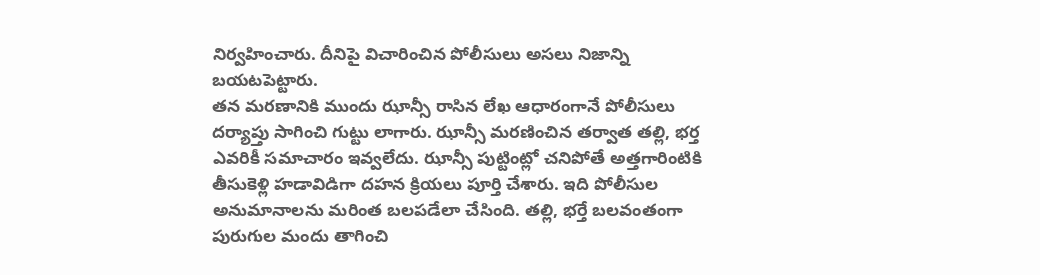నిర్వహించారు. దీనిపై విచారించిన పోలీసులు అసలు నిజాన్ని బయటపెట్టారు.
తన మరణానికి ముందు ఝాన్సీ రాసిన లేఖ ఆధారంగానే పోలీసులు దర్యాప్తు సాగించి గుట్టు లాగారు. ఝాన్సీ మరణించిన తర్వాత తల్లి, భర్త ఎవరికీ సమాచారం ఇవ్వలేదు. ఝాన్సీ పుట్టింట్లో చనిపోతే అత్తగారింటికి తీసుకెళ్లి హడావిడిగా దహన క్రియలు పూర్తి చేశారు. ఇది పోలీసుల అనుమానాలను మరింత బలపడేలా చేసింది. తల్లి, భర్తే బలవంతంగా పురుగుల మందు తాగించి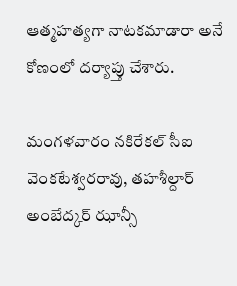ఆత్మహత్యగా నాటకమాడారా అనే కోణంలో దర్యాప్తు చేశారు.

మంగళవారం నకిరేకల్ సీఐ వెంకటేశ్వరరావు, తహశీల్దార్ అంబేద్కర్ ఝాన్సీ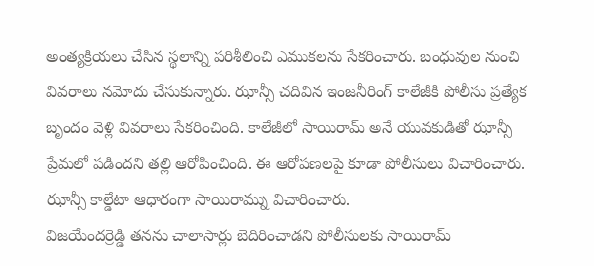అంత్యక్రియలు చేసిన స్థలాన్ని పరిశీలించి ఎముకలను సేకరించారు. బంధువుల నుంచి వివరాలు నమోదు చేసుకున్నారు. ఝాన్సీ చదివిన ఇంజనీరింగ్ కాలేజీకి పోలీసు ప్రత్యేక బృందం వెళ్లి వివరాలు సేకరించింది. కాలేజీలో సాయిరామ్ అనే యువకుడితో ఝాన్సీ ప్రేమలో పడిందని తల్లి ఆరోపించింది. ఈ ఆరోపణలపై కూడా పోలీసులు విచారించారు. ఝాన్సీ కాల్డేటా ఆధారంగా సాయిరామ్ను విచారించారు.
విజయేందర్రెడ్డి తనను చాలాసార్లు బెదిరించాడని పోలీసులకు సాయిరామ్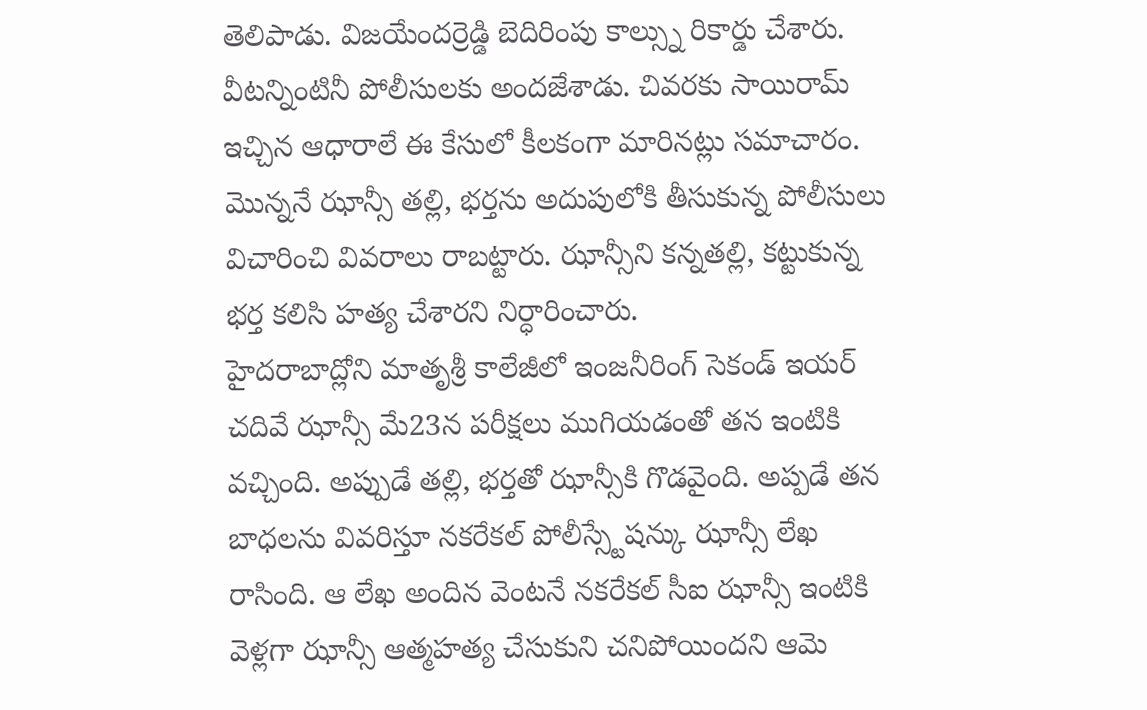తెలిపాడు. విజయేందర్రెడ్డి బెదిరింపు కాల్స్ను రికార్డు చేశారు. వీటన్నింటినీ పోలీసులకు అందజేశాడు. చివరకు సాయిరామ్ ఇచ్చిన ఆధారాలే ఈ కేసులో కీలకంగా మారినట్లు సమాచారం. మొన్ననే ఝాన్సీ తల్లి, భర్తను అదుపులోకి తీసుకున్న పోలీసులు విచారించి వివరాలు రాబట్టారు. ఝాన్సీని కన్నతల్లి, కట్టుకున్న భర్త కలిసి హత్య చేశారని నిర్ధారించారు.
హైదరాబాద్లోని మాతృశ్రీ కాలేజీలో ఇంజనీరింగ్ సెకండ్ ఇయర్ చదివే ఝాన్సీ మే23న పరీక్షలు ముగియడంతో తన ఇంటికి వచ్చింది. అప్పుడే తల్లి, భర్తతో ఝాన్సీకి గొడవైంది. అప్పడే తన బాధలను వివరిస్తూ నకరేకల్ పోలీస్స్టేషన్కు ఝాన్సీ లేఖ రాసింది. ఆ లేఖ అందిన వెంటనే నకరేకల్ సీఐ ఝాన్సీ ఇంటికి వెళ్లగా ఝాన్సీ ఆత్మహత్య చేసుకుని చనిపోయిందని ఆమె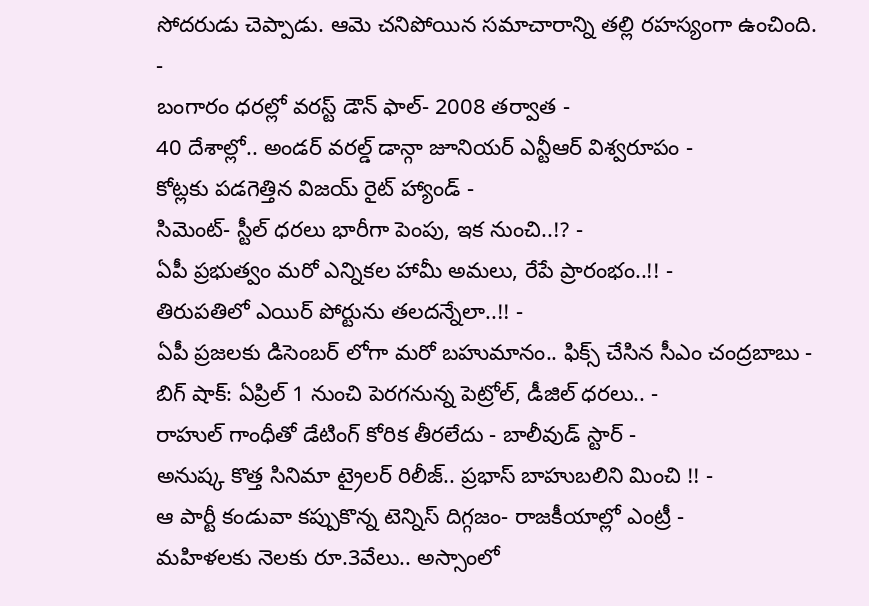సోదరుడు చెప్పాడు. ఆమె చనిపోయిన సమాచారాన్ని తల్లి రహస్యంగా ఉంచింది.
-
బంగారం ధరల్లో వరస్ట్ డౌన్ ఫాల్- 2008 తర్వాత -
40 దేశాల్లో.. అండర్ వరల్డ్ డాన్గా జూనియర్ ఎన్టీఆర్ విశ్వరూపం -
కోట్లకు పడగెత్తిన విజయ్ రైట్ హ్యాండ్ -
సిమెంట్- స్టీల్ ధరలు భారీగా పెంపు, ఇక నుంచి..!? -
ఏపీ ప్రభుత్వం మరో ఎన్నికల హామీ అమలు, రేపే ప్రారంభం..!! -
తిరుపతిలో ఎయిర్ పోర్టును తలదన్నేలా..!! -
ఏపీ ప్రజలకు డిసెంబర్ లోగా మరో బహుమానం.. ఫిక్స్ చేసిన సీఎం చంద్రబాబు -
బిగ్ షాక్: ఏప్రిల్ 1 నుంచి పెరగనున్న పెట్రోల్, డీజిల్ ధరలు.. -
రాహుల్ గాంధీతో డేటింగ్ కోరిక తీరలేదు - బాలీవుడ్ స్టార్ -
అనుష్క కొత్త సినిమా ట్రైలర్ రిలీజ్.. ప్రభాస్ బాహుబలిని మించి !! -
ఆ పార్టీ కండువా కప్పుకొన్న టెన్నిస్ దిగ్గజం- రాజకీయాల్లో ఎంట్రీ -
మహిళలకు నెలకు రూ.3వేలు.. అస్సాంలో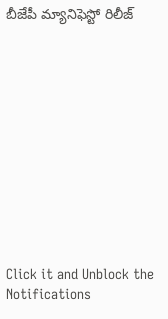బీజేపీ మ్యానిఫెస్టో రిలీజ్












Click it and Unblock the Notifications